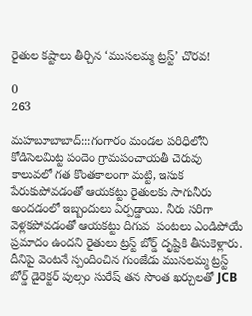రైతుల కష్టాలు తీర్చిన ‘ముసలమ్మ ట్రస్ట్’ చొరవ!

0
263

మహబూబాబాద్:::గంగారం మండల పరిధిలోని కోడిసెలమిట్ట పందెం గ్రామపంచాయతీ చెరువు కాలువలో గత కొంతకాలంగా మట్టి, ఇసుక పేరుకుపోవడంతో ఆయకట్టు రైతులకు సాగునీరు అందడంలో ఇబ్బందులు ఏర్పడ్డాయి. నీరు సరిగా వెళ్లకపోవడంతో ఆయకట్టు దిగువ  పంటలు ఎండిపోయే ప్రమాదం ఉందని రైతులు ట్రస్ట్ బోర్డ్ దృష్టికి తీసుకెళ్లారు. దీనిపై వెంటనే స్పందించిన గుంజేడు ముసలమ్మ ట్రస్ట్ బోర్డ్ డైరెక్టర్ పుల్సం సురేష్ తన సొంత ఖర్చులతో JCB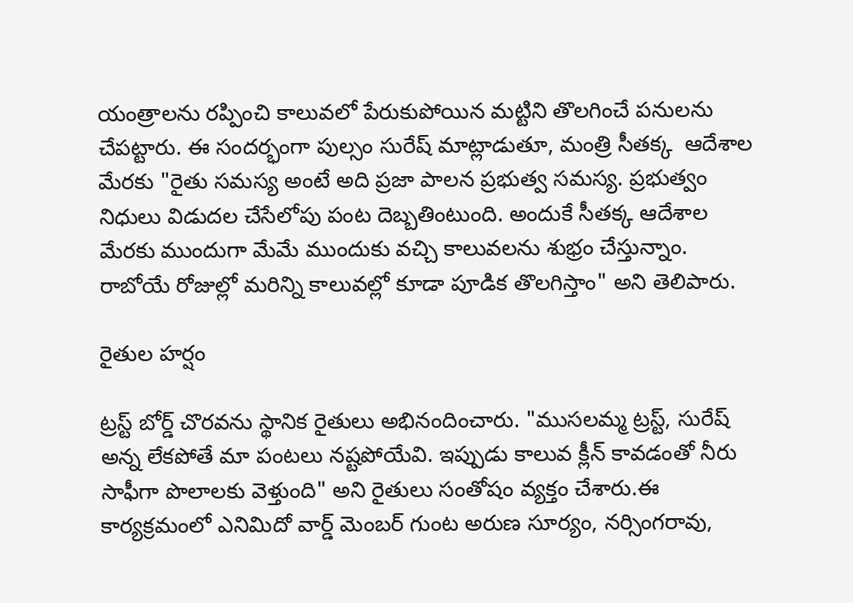యంత్రాలను రప్పించి కాలువలో పేరుకుపోయిన మట్టిని తొలగించే పనులను చేపట్టారు. ఈ సందర్భంగా పుల్సం సురేష్ మాట్లాడుతూ, మంత్రి సీతక్క  ఆదేశాల మేరకు "రైతు సమస్య అంటే అది ప్రజా పాలన ప్రభుత్వ సమస్య. ప్రభుత్వం నిధులు విడుదల చేసేలోపు పంట దెబ్బతింటుంది. అందుకే సీతక్క ఆదేశాల మేరకు ముందుగా మేమే ముందుకు వచ్చి కాలువలను శుభ్రం చేస్తున్నాం. రాబోయే రోజుల్లో మరిన్ని కాలువల్లో కూడా పూడిక తొలగిస్తాం" అని తెలిపారు.

రైతుల హర్షం

ట్రస్ట్ బోర్డ్ చొరవను స్థానిక రైతులు అభినందించారు. "ముసలమ్మ ట్రస్ట్, సురేష్ అన్న లేకపోతే మా పంటలు నష్టపోయేవి. ఇప్పుడు కాలువ క్లీన్ కావడంతో నీరు సాఫీగా పొలాలకు వెళ్తుంది" అని రైతులు సంతోషం వ్యక్తం చేశారు.ఈ కార్యక్రమంలో ఎనిమిదో వార్డ్ మెంబర్ గుంట అరుణ సూర్యం, నర్సింగరావు,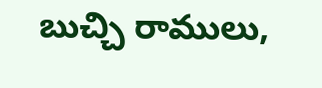బుచ్చి రాములు,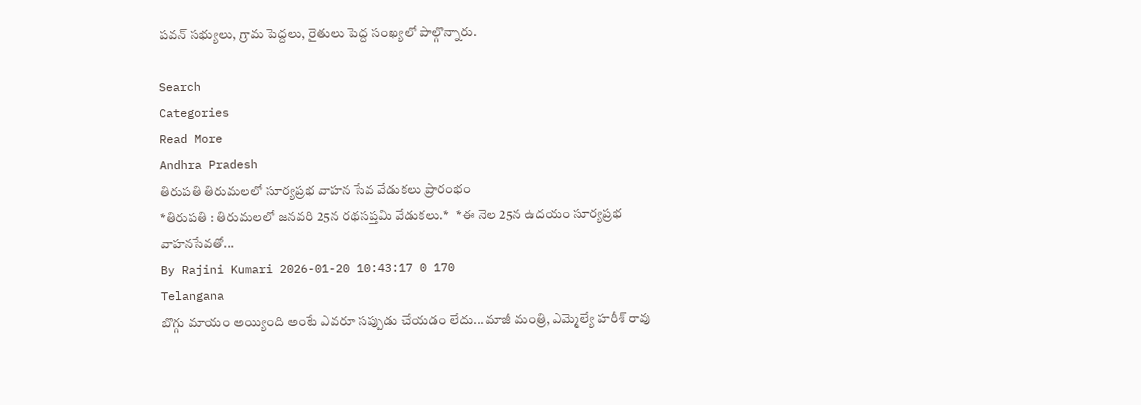పవన్ సభ్యులు, గ్రామ పెద్దలు, రైతులు పెద్ద సంఖ్యలో పాల్గొన్నారు.

Search
Categories
Read More
Andhra Pradesh
తిరుపతి తిరుమలలో సూర్యప్రభ వాహన సేవ వేడుకలు ప్రారంభం
*తిరుపతి : తిరుమలలో జనవరి 25న రథసప్తమి వేడుకలు.*   *ఈ నెల 25న ఉదయం సూర్యప్రభ వాహనసేవతో...
By Rajini Kumari 2026-01-20 10:43:17 0 170
Telangana
బొగ్గు మాయం అయ్యింది అంటే ఎవరూ సప్పుడు చేయడం లేదు...మాజీ మంత్రి, ఎమ్మెల్యే హరీశ్ రావు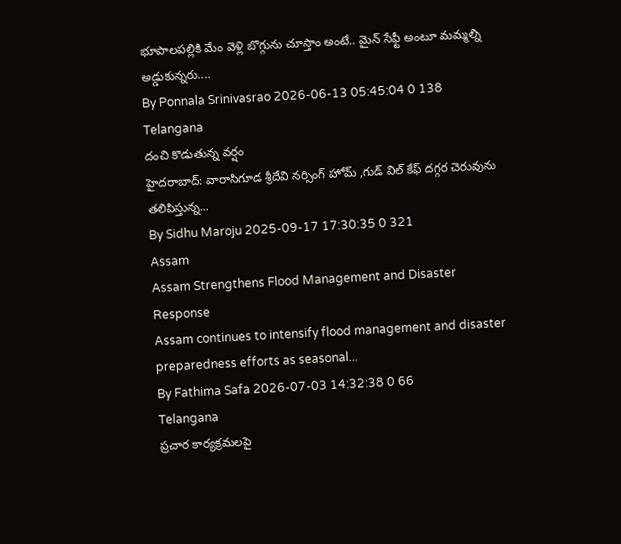భూపాలపల్లికి మేం వెళ్లి బొగ్గును చూస్తాం అంటే.. మైన్ సేఫ్టీ అంటూ మమ్మల్ని అడ్డుకున్నరు....
By Ponnala Srinivasrao 2026-06-13 05:45:04 0 138
Telangana
దంచి కొడుతున్న వర్షం
హైదరాబాద్: వారాసిగూడ శ్రీదేవి నర్సింగ్ హోమ్ ,గుడ్ విల్ కేఫ్ దగ్గర చెరువును తలిపిస్తున్న...
By Sidhu Maroju 2025-09-17 17:30:35 0 321
Assam
Assam Strengthens Flood Management and Disaster Response
Assam continues to intensify flood management and disaster preparedness efforts as seasonal...
By Fathima Safa 2026-07-03 14:32:38 0 66
Telangana
ప్రచార కార్యక్రమలపై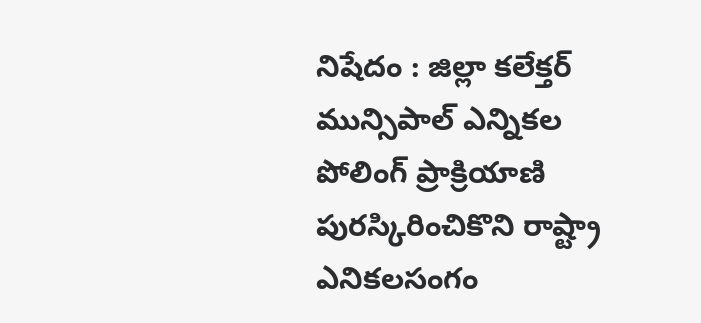నిషేదం : జిల్లా కలేక్తర్
మున్సిపాల్ ఎన్నికల పోలింగ్ ప్రాక్రియాణి పురస్కిరించికొని రాష్ట్రా ఎనికలసంగం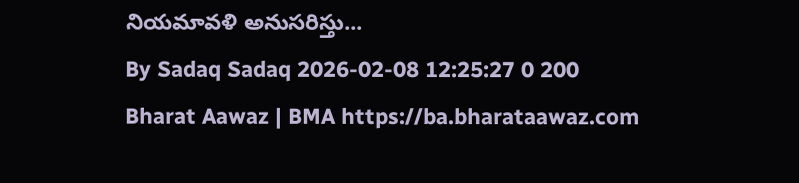నియమావళి అనుసరిస్తు...
By Sadaq Sadaq 2026-02-08 12:25:27 0 200
Bharat Aawaz | BMA https://ba.bharataawaz.com